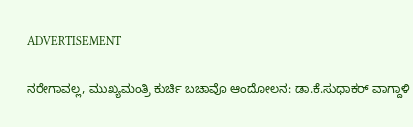ADVERTISEMENT

ನರೇಗಾವಲ್ಲ, ಮುಖ್ಯಮಂತ್ರಿ ಕುರ್ಚಿ ಬಚಾವೊ ಆಂದೋಲನ: ಡಾ.ಕೆ.ಸುಧಾಕರ್ ವಾಗ್ದಾಳಿ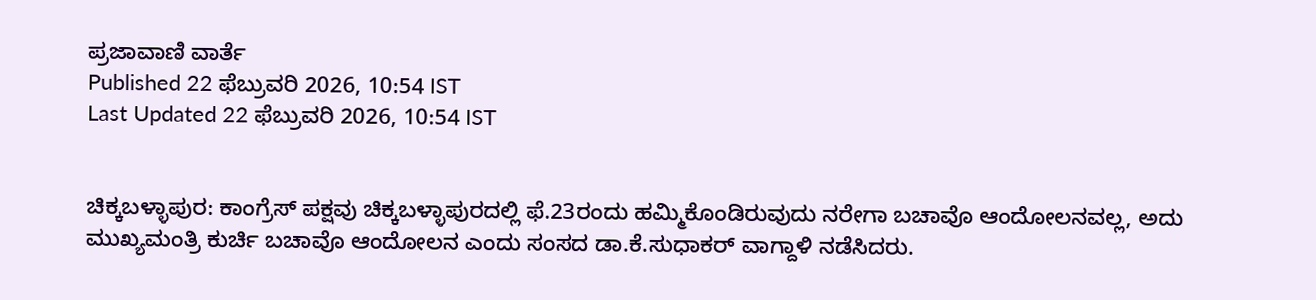ಪ್ರಜಾವಾಣಿ ವಾರ್ತೆ
Published 22 ಫೆಬ್ರುವರಿ 2026, 10:54 IST
Last Updated 22 ಫೆಬ್ರುವರಿ 2026, 10:54 IST


ಚಿಕ್ಕಬಳ್ಳಾಪುರ: ಕಾಂಗ್ರೆಸ್ ಪಕ್ಷವು ಚಿಕ್ಕಬಳ್ಳಾಪುರದಲ್ಲಿ ಫೆ.23ರಂದು ಹಮ್ಮಿಕೊಂಡಿರುವುದು ನರೇಗಾ ಬಚಾವೊ ಆಂದೋಲನವಲ್ಲ, ಅದು ಮುಖ್ಯಮಂತ್ರಿ ಕುರ್ಚಿ ಬಚಾವೊ ಆಂದೋಲನ ಎಂದು ಸಂಸದ ಡಾ.ಕೆ.ಸುಧಾಕರ್ ವಾಗ್ದಾಳಿ ನಡೆಸಿದರು.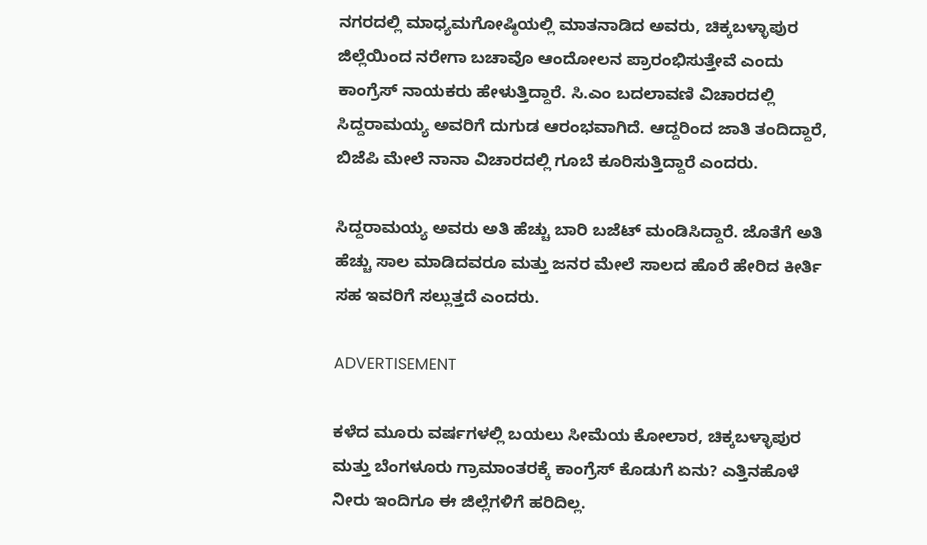ನಗರದಲ್ಲಿ ಮಾಧ್ಯಮಗೋಷ್ಠಿಯಲ್ಲಿ ಮಾತನಾಡಿದ ಅವರು, ಚಿಕ್ಕಬಳ್ಳಾಪುರ ಜಿಲ್ಲೆಯಿಂದ ನರೇಗಾ ಬಚಾವೊ ಆಂದೋಲನ ಪ್ರಾರಂಭಿಸುತ್ತೇವೆ ಎಂದು ಕಾಂಗ್ರೆಸ್ ನಾಯಕರು ಹೇಳುತ್ತಿದ್ದಾರೆ. ಸಿ.ಎಂ ಬದಲಾವಣಿ ವಿಚಾರದಲ್ಲಿ ಸಿದ್ದರಾಮಯ್ಯ ಅವರಿಗೆ ದುಗುಡ ಆರಂಭವಾಗಿದೆ. ಆದ್ದರಿಂದ ಜಾತಿ ತಂದಿದ್ದಾರೆ, ಬಿಜೆಪಿ ಮೇಲೆ ನಾನಾ ವಿಚಾರದಲ್ಲಿ ಗೂಬೆ ಕೂರಿಸುತ್ತಿದ್ದಾರೆ ಎಂದರು.

ಸಿದ್ದರಾಮಯ್ಯ ಅವರು ಅತಿ ಹೆಚ್ಚು ಬಾರಿ ಬಜೆಟ್ ಮಂಡಿಸಿದ್ದಾರೆ. ಜೊತೆಗೆ ಅತಿ ಹೆಚ್ಚು ಸಾಲ ಮಾಡಿದವರೂ ಮತ್ತು ಜನರ ಮೇಲೆ ಸಾಲದ ಹೊರೆ ಹೇರಿದ ಕೀರ್ತಿ ಸಹ ಇವರಿಗೆ ಸಲ್ಲುತ್ತದೆ ಎಂದರು.

ADVERTISEMENT

ಕಳೆದ ಮೂರು ವರ್ಷಗಳಲ್ಲಿ ಬಯಲು ಸೀಮೆಯ ಕೋಲಾರ, ಚಿಕ್ಕಬಳ್ಳಾಪುರ ಮತ್ತು ಬೆಂಗಳೂರು ಗ್ರಾಮಾಂತರಕ್ಕೆ ಕಾಂಗ್ರೆಸ್ ಕೊಡುಗೆ ಏನು? ಎತ್ತಿನಹೊಳೆ ನೀರು ಇಂದಿಗೂ ಈ ಜಿಲ್ಲೆಗಳಿಗೆ ಹರಿದಿಲ್ಲ.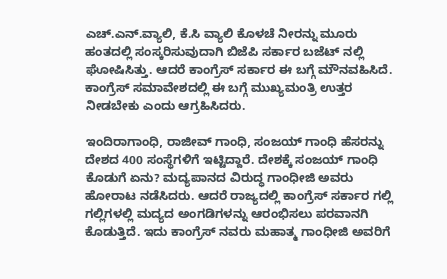ಎಚ್‌.ಎನ್.ವ್ಯಾಲಿ, ಕೆ.ಸಿ ವ್ಯಾಲಿ ಕೊಳಚೆ ನೀರನ್ನು ಮೂರು ಹಂತದಲ್ಲಿ ಸಂಸ್ಕರಿಸುವುದಾಗಿ ಬಿಜೆಪಿ ಸರ್ಕಾರ ಬಜೆಟ್ ನಲ್ಲಿ ಘೋಷಿಸಿತ್ತು. ಆದರೆ ಕಾಂಗ್ರೆಸ್ ಸರ್ಕಾರ ಈ ಬಗ್ಗೆ ಮೌನವಹಿಸಿದೆ. ಕಾಂಗ್ರೆಸ್ ಸಮಾವೇಶದಲ್ಲಿ ಈ ಬಗ್ಗೆ ಮುಖ್ಯಮಂತ್ರಿ ಉತ್ತರ ನೀಡಬೇಕು ಎಂದು ಆಗ್ರಹಿಸಿದರು‌.

ಇಂದಿರಾಗಾಂಧಿ, ರಾಜೀವ್ ಗಾಂಧಿ, ಸಂಜಯ್ ಗಾಂಧಿ ಹೆಸರನ್ನು ದೇಶದ 400 ಸಂಸ್ಥೆಗಳಿಗೆ ಇಟ್ಟಿದ್ದಾರೆ. ದೇಶಕ್ಕೆ ಸಂಜಯ್ ಗಾಂಧಿ ಕೊಡುಗೆ ಏನು? ಮದ್ಯಪಾನದ ವಿರುದ್ಧ ಗಾಂಧೀಜಿ‌ ಅವರು ಹೋರಾಟ ನಡೆಸಿದರು. ಆದರೆ ರಾಜ್ಯದಲ್ಲಿ ಕಾಂಗ್ರೆಸ್ ಸರ್ಕಾರ ಗಲ್ಲಿ ಗಲ್ಲಿಗಳಲ್ಲಿ ಮದ್ಯದ ಅಂಗಡಿಗಳನ್ನು ಆರಂಭಿಸಲು ಪರವಾನಗಿ ಕೊಡುತ್ತಿದೆ. ಇದು ಕಾಂಗ್ರೆಸ್ ನವರು ಮಹಾತ್ಮ ಗಾಂಧೀಜಿ ಅವರಿಗೆ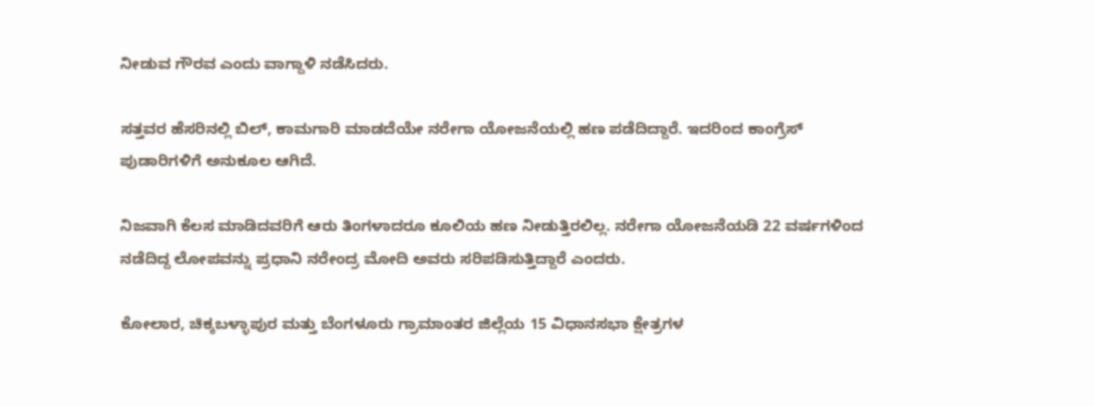ನೀಡುವ ಗೌರವ ಎಂದು ವಾಗ್ದಾಳಿ ನಡೆಸಿದರು‌.

ಸತ್ತವರ ಹೆಸರಿನಲ್ಲಿ ಬಿಲ್, ಕಾಮಗಾರಿ ಮಾಡದೆಯೇ ನರೇಗಾ ಯೋಜನೆಯಲ್ಲಿ ಹಣ ಪಡೆದಿದ್ದಾರೆ. ಇದರಿಂದ ಕಾಂಗ್ರೆಸ್ ಪುಡಾರಿಗಳಿಗೆ ಅನುಕೂಲ ಆಗಿದೆ.

ನಿಜವಾಗಿ ಕೆಲಸ ಮಾಡಿದವರಿಗೆ ಆರು ತಿಂಗಳಾದರೂ ಕೂಲಿಯ ಹಣ ನೀಡುತ್ತಿರಲಿಲ್ಲ. ನರೇಗಾ ಯೋಜನೆಯಡಿ 22 ವರ್ಷಗಳಿಂದ ನಡೆದಿದ್ದ ಲೋಪವನ್ನು ಪ್ರಧಾನಿ ನರೇಂದ್ರ ಮೋದಿ ಅವರು ಸರಿಪಡಿಸುತ್ತಿದ್ದಾರೆ ಎಂದರು.

ಕೋಲಾರ, ಚಿಕ್ಕಬಳ್ಳಾಪುರ ಮತ್ತು ಬೆಂಗಳೂರು ಗ್ರಾಮಾಂತರ ಜಿಲ್ಲೆಯ 15 ವಿಧಾನಸಭಾ ಕ್ಷೇತ್ರಗಳ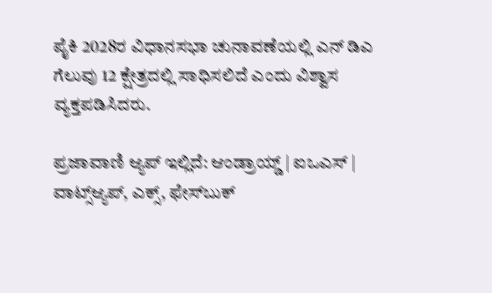ಪೈಕಿ 2028ರ ವಿಧಾನಸಭಾ ಚುನಾವಣೆಯಲ್ಲಿ ಎನ್ ಡಿಎ ಗೆಲುವು 12 ಕ್ಷೇತ್ರದಲ್ಲಿ ಸಾಧಿಸಲಿದೆ ಎಂದು ವಿಶ್ವಾಸ ವ್ಯಕ್ತಪಡಿಸಿದರು.

ಪ್ರಜಾವಾಣಿ ಆ್ಯಪ್ ಇಲ್ಲಿದೆ: ಆಂಡ್ರಾಯ್ಡ್ | ಐಒಎಸ್ | ವಾಟ್ಸ್ಆ್ಯಪ್, ಎಕ್ಸ್, ಫೇಸ್‌ಬುಕ್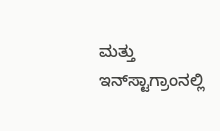ಮತ್ತು ಇನ್‌ಸ್ಟಾಗ್ರಾಂನಲ್ಲಿ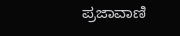ಪ್ರಜಾವಾಣಿ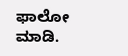ಫಾಲೋ ಮಾಡಿ.